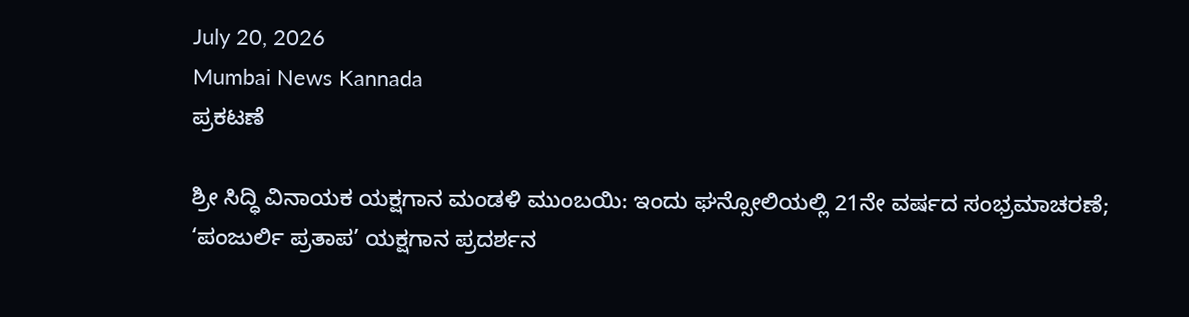July 20, 2026
Mumbai News Kannada
ಪ್ರಕಟಣೆ

ಶ್ರೀ ಸಿದ್ಧಿ ವಿನಾಯಕ ಯಕ್ಷಗಾನ ಮಂಡಳಿ ಮುಂಬಯಿ: ಇಂದು ಘನ್ಸೋಲಿಯಲ್ಲಿ 21ನೇ ವರ್ಷದ ಸಂಭ್ರಮಾಚರಣೆ; ‘ಪಂಜುರ್ಲಿ ಪ್ರತಾಪ’ ಯಕ್ಷಗಾನ ಪ್ರದರ್ಶನ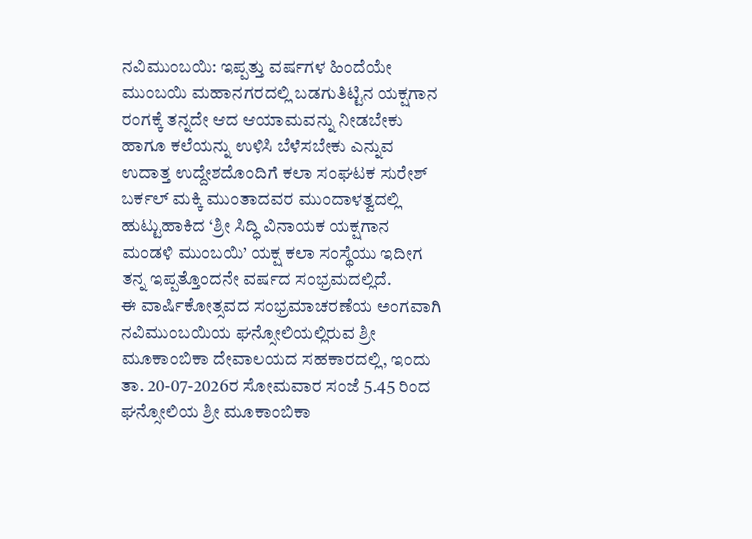ನವಿಮುಂಬಯಿ: ಇಪ್ಪತ್ತು ವರ್ಷಗಳ ಹಿಂದೆಯೇ ಮುಂಬಯಿ ಮಹಾನಗರದಲ್ಲಿ ಬಡಗುತಿಟ್ಟಿನ ಯಕ್ಷಗಾನ ರಂಗಕ್ಕೆ ತನ್ನದೇ ಆದ ಆಯಾಮವನ್ನು ನೀಡಬೇಕು ಹಾಗೂ ಕಲೆಯನ್ನು ಉಳಿಸಿ ಬೆಳೆಸಬೇಕು ಎನ್ನುವ ಉದಾತ್ತ ಉದ್ದೇಶದೊಂದಿಗೆ ಕಲಾ ಸಂಘಟಕ ಸುರೇಶ್ ಬರ್ಕಲ್ ಮಕ್ಕಿ ಮುಂತಾದವರ ಮುಂದಾಳತ್ವದಲ್ಲಿ ಹುಟ್ಟುಹಾಕಿದ ‘ಶ್ರೀ ಸಿದ್ಧಿ ವಿನಾಯಕ ಯಕ್ಷಗಾನ ಮಂಡಳಿ ಮುಂಬಯಿ’ ಯಕ್ಷ ಕಲಾ ಸಂಸ್ಥೆಯು ಇದೀಗ ತನ್ನ ಇಪ್ಪತ್ತೊಂದನೇ ವರ್ಷದ ಸಂಭ್ರಮದಲ್ಲಿದೆ.
ಈ ವಾರ್ಷಿಕೋತ್ಸವದ ಸಂಭ್ರಮಾಚರಣೆಯ ಅಂಗವಾಗಿ ನವಿಮುಂಬಯಿಯ ಘನ್ಸೋಲಿಯಲ್ಲಿರುವ ಶ್ರೀ ಮೂಕಾಂಬಿಕಾ ದೇವಾಲಯದ ಸಹಕಾರದಲ್ಲಿ, ಇಂದು ತಾ. 20-07-2026ರ ಸೋಮವಾರ ಸಂಜೆ 5.45 ರಿಂದ ಘನ್ಸೋಲಿಯ ಶ್ರೀ ಮೂಕಾಂಬಿಕಾ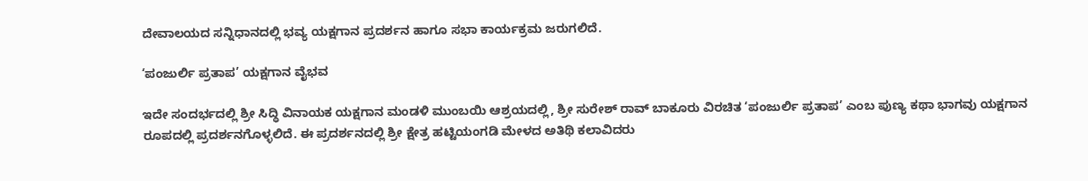ದೇವಾಲಯದ ಸನ್ನಿಧಾನದಲ್ಲಿ ಭವ್ಯ ಯಕ್ಷಗಾನ ಪ್ರದರ್ಶನ ಹಾಗೂ ಸಭಾ ಕಾರ್ಯಕ್ರಮ ಜರುಗಲಿದೆ.

‘ಪಂಜುರ್ಲಿ ಪ್ರತಾಪ’ ಯಕ್ಷಗಾನ ವೈಭವ

ಇದೇ ಸಂದರ್ಭದಲ್ಲಿ ಶ್ರೀ ಸಿದ್ಧಿ ವಿನಾಯಕ ಯಕ್ಷಗಾನ ಮಂಡಳಿ ಮುಂಬಯಿ ಆಶ್ರಯದಲ್ಲಿ, ಶ್ರೀ ಸುರೇಶ್ ರಾವ್ ಬಾಕೂರು ವಿರಚಿತ ‘ಪಂಜುರ್ಲಿ ಪ್ರತಾಪ’ ಎಂಬ ಪುಣ್ಯ ಕಥಾ ಭಾಗವು ಯಕ್ಷಗಾನ ರೂಪದಲ್ಲಿ ಪ್ರದರ್ಶನಗೊಳ್ಳಲಿದೆ. ಈ ಪ್ರದರ್ಶನದಲ್ಲಿ ಶ್ರೀ ಕ್ಷೇತ್ರ ಹಟ್ಟಿಯಂಗಡಿ ಮೇಳದ ಅತಿಥಿ ಕಲಾವಿದರು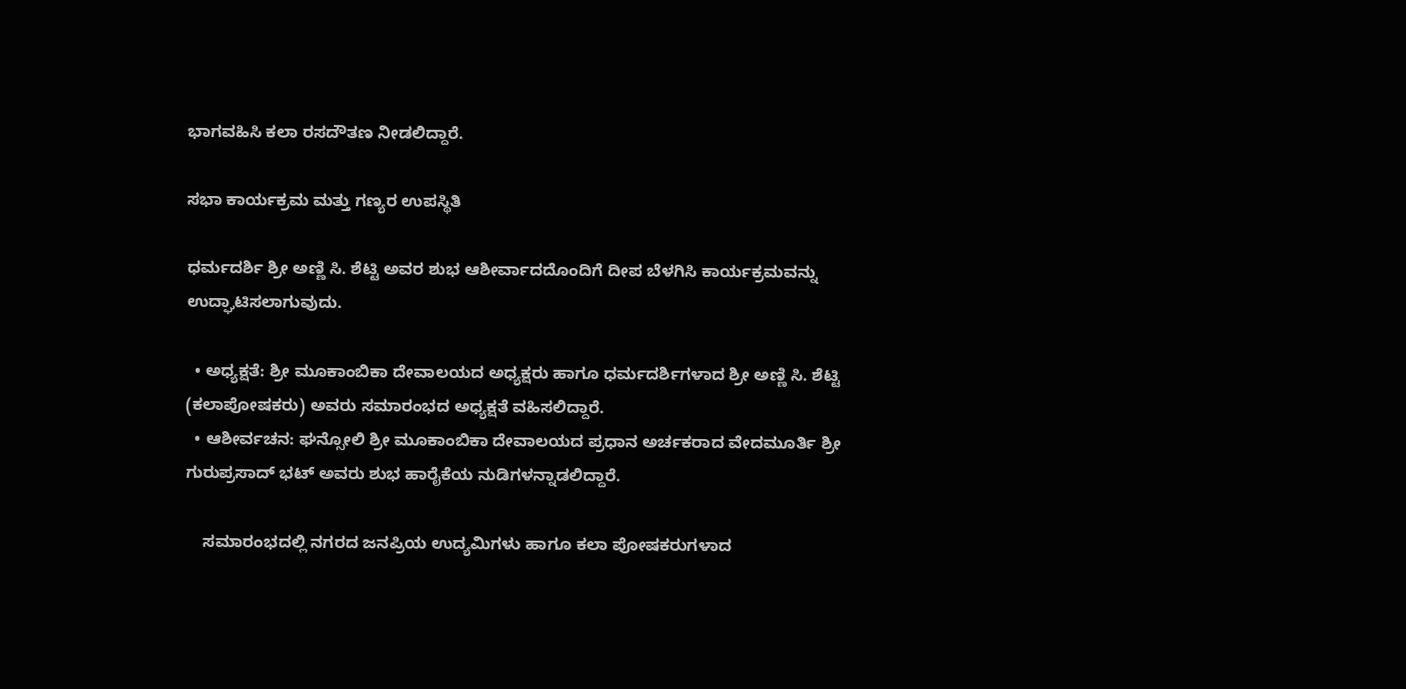ಭಾಗವಹಿಸಿ ಕಲಾ ರಸದೌತಣ ನೀಡಲಿದ್ದಾರೆ.

ಸಭಾ ಕಾರ್ಯಕ್ರಮ ಮತ್ತು ಗಣ್ಯರ ಉಪಸ್ಥಿತಿ

ಧರ್ಮದರ್ಶಿ ಶ್ರೀ ಅಣ್ಣಿ ಸಿ. ಶೆಟ್ಟಿ ಅವರ ಶುಭ ಆಶೀರ್ವಾದದೊಂದಿಗೆ ದೀಪ ಬೆಳಗಿಸಿ ಕಾರ್ಯಕ್ರಮವನ್ನು ಉದ್ಘಾಟಿಸಲಾಗುವುದು.

  • ಅಧ್ಯಕ್ಷತೆ: ಶ್ರೀ ಮೂಕಾಂಬಿಕಾ ದೇವಾಲಯದ ಅಧ್ಯಕ್ಷರು ಹಾಗೂ ಧರ್ಮದರ್ಶಿಗಳಾದ ಶ್ರೀ ಅಣ್ಣಿ ಸಿ. ಶೆಟ್ಟಿ (ಕಲಾಪೋಷಕರು) ಅವರು ಸಮಾರಂಭದ ಅಧ್ಯಕ್ಷತೆ ವಹಿಸಲಿದ್ದಾರೆ.
  • ಆಶೀರ್ವಚನ: ಘನ್ಸೋಲಿ ಶ್ರೀ ಮೂಕಾಂಬಿಕಾ ದೇವಾಲಯದ ಪ್ರಧಾನ ಅರ್ಚಕರಾದ ವೇದಮೂರ್ತಿ ಶ್ರೀ ಗುರುಪ್ರಸಾದ್ ಭಟ್ ಅವರು ಶುಭ ಹಾರೈಕೆಯ ನುಡಿಗಳನ್ನಾಡಲಿದ್ದಾರೆ.

    ಸಮಾರಂಭದಲ್ಲಿ ನಗರದ ಜನಪ್ರಿಯ ಉದ್ಯಮಿಗಳು ಹಾಗೂ ಕಲಾ ಪೋಷಕರುಗಳಾದ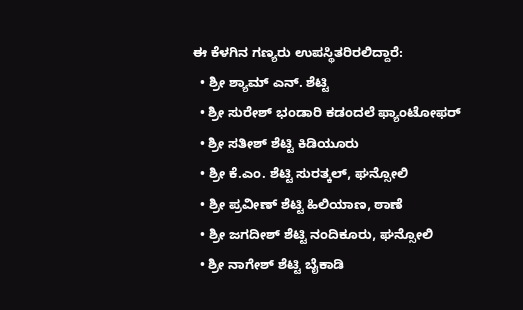ಈ ಕೆಳಗಿನ ಗಣ್ಯರು ಉಪಸ್ಥಿತರಿರಲಿದ್ದಾರೆ:
  • ಶ್ರೀ ಶ್ಯಾಮ್ ಎನ್. ಶೆಟ್ಟಿ
  • ಶ್ರೀ ಸುರೇಶ್ ಭಂಡಾರಿ ಕಡಂದಲೆ ಫ್ಯಾಂಟೋಫರ್
  • ಶ್ರೀ ಸತೀಶ್ ಶೆಟ್ಟಿ ಕಿಡಿಯೂರು
  • ಶ್ರೀ ಕೆ.ಎಂ. ಶೆಟ್ಟಿ ಸುರತ್ಕಲ್, ಘನ್ಸೋಲಿ
  • ಶ್ರೀ ಪ್ರವೀಣ್ ಶೆಟ್ಟಿ ಹಿಲಿಯಾಣ, ಠಾಣೆ
  • ಶ್ರೀ ಜಗದೀಶ್ ಶೆಟ್ಟಿ ನಂದಿಕೂರು, ಘನ್ಸೋಲಿ
  • ಶ್ರೀ ನಾಗೇಶ್ ಶೆಟ್ಟಿ ಬೈಕಾಡಿ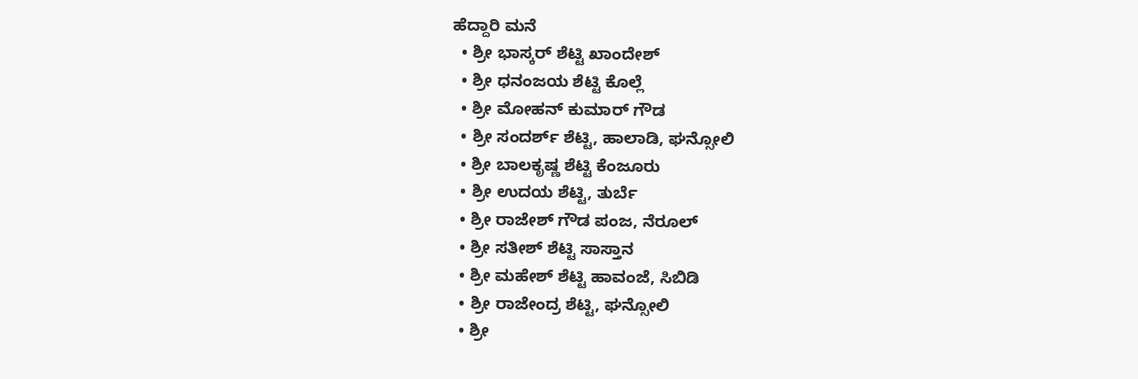ಹೆದ್ದಾರಿ ಮನೆ
  • ಶ್ರೀ ಭಾಸ್ಕರ್ ಶೆಟ್ಟಿ ಖಾಂದೇಶ್
  • ಶ್ರೀ ಧನಂಜಯ ಶೆಟ್ಟಿ ಕೊಲ್ಲೆ
  • ಶ್ರೀ ಮೋಹನ್ ಕುಮಾರ್ ಗೌಡ
  • ಶ್ರೀ ಸಂದರ್ಶ್ ಶೆಟ್ಟಿ, ಹಾಲಾಡಿ, ಘನ್ಸೋಲಿ
  • ಶ್ರೀ ಬಾಲಕೃಷ್ಣ ಶೆಟ್ಟಿ ಕೆಂಜೂರು
  • ಶ್ರೀ ಉದಯ ಶೆಟ್ಟಿ, ತುರ್ಬೆ
  • ಶ್ರೀ ರಾಜೇಶ್ ಗೌಡ ಪಂಜ, ನೆರೂಲ್
  • ಶ್ರೀ ಸತೀಶ್ ಶೆಟ್ಟಿ ಸಾಸ್ತಾನ
  • ಶ್ರೀ ಮಹೇಶ್ ಶೆಟ್ಟಿ ಹಾವಂಜೆ, ಸಿಬಿಡಿ
  • ಶ್ರೀ ರಾಜೇಂದ್ರ ಶೆಟ್ಟಿ, ಘನ್ಸೋಲಿ
  • ಶ್ರೀ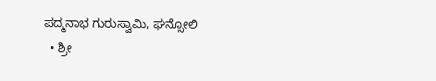ಪದ್ಮನಾಭ ಗುರುಸ್ವಾಮಿ, ಘನ್ಸೋಲಿ
  • ಶ್ರೀ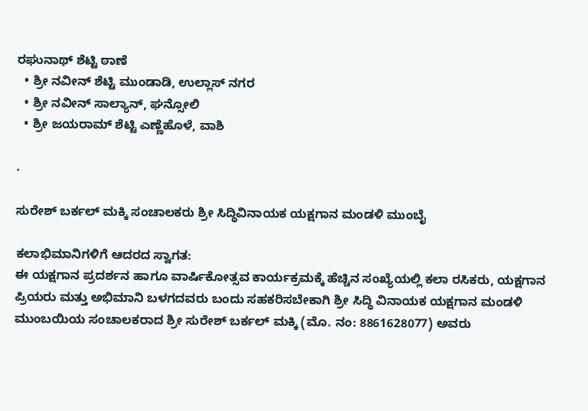ರಘುನಾಥ್ ಶೆಟ್ಟಿ ಠಾಣೆ
  • ಶ್ರೀ ನವೀನ್ ಶೆಟ್ಟಿ ಮುಂಡಾಡಿ, ಉಲ್ಲಾಸ್ ನಗರ
  • ಶ್ರೀ ನವೀನ್ ಸಾಲ್ಯಾನ್, ಘನ್ಸೋಲಿ
  • ಶ್ರೀ ಜಯರಾಮ್ ಶೆಟ್ಟಿ ಎಣ್ಣೆಹೊಳೆ, ವಾಶಿ

.

ಸುರೇಶ್ ಬರ್ಕಲ್ ಮಕ್ಕಿ ಸಂಚಾಲಕರು ಶ್ರೀ ಸಿದ್ಧಿವಿನಾಯಕ ಯಕ್ಷಗಾನ ಮಂಡಳಿ ಮುಂಬೈ

ಕಲಾಭಿಮಾನಿಗಳಿಗೆ ಆದರದ ಸ್ವಾಗತ:
ಈ ಯಕ್ಷಗಾನ ಪ್ರದರ್ಶನ ಹಾಗೂ ವಾರ್ಷಿಕೋತ್ಸವ ಕಾರ್ಯಕ್ರಮಕ್ಕೆ ಹೆಚ್ಚಿನ ಸಂಖ್ಯೆಯಲ್ಲಿ ಕಲಾ ರಸಿಕರು, ಯಕ್ಷಗಾನ ಪ್ರಿಯರು ಮತ್ತು ಅಭಿಮಾನಿ ಬಳಗದವರು ಬಂದು ಸಹಕರಿಸಬೇಕಾಗಿ ಶ್ರೀ ಸಿದ್ಧಿ ವಿನಾಯಕ ಯಕ್ಷಗಾನ ಮಂಡಳಿ ಮುಂಬಯಿಯ ಸಂಚಾಲಕರಾದ ಶ್ರೀ ಸುರೇಶ್ ಬರ್ಕಲ್ ಮಕ್ಕಿ (ಮೊ. ನಂ: 8861628077) ಅವರು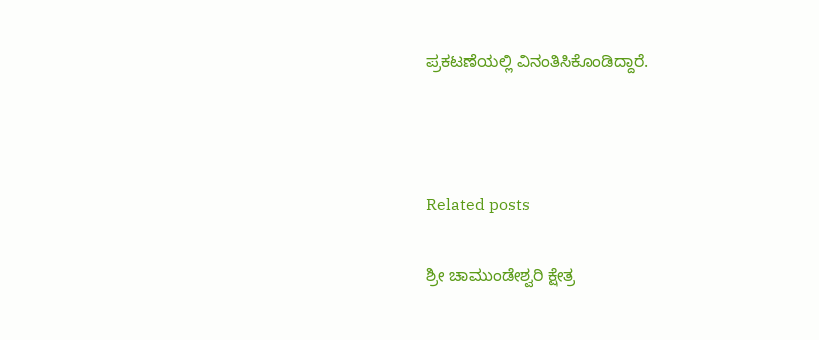ಪ್ರಕಟಣೆಯಲ್ಲಿ ವಿನಂತಿಸಿಕೊಂಡಿದ್ದಾರೆ.



Related posts

ಶ್ರೀ ಚಾಮುಂಡೇಶ್ವರಿ ಕ್ಷೇತ್ರ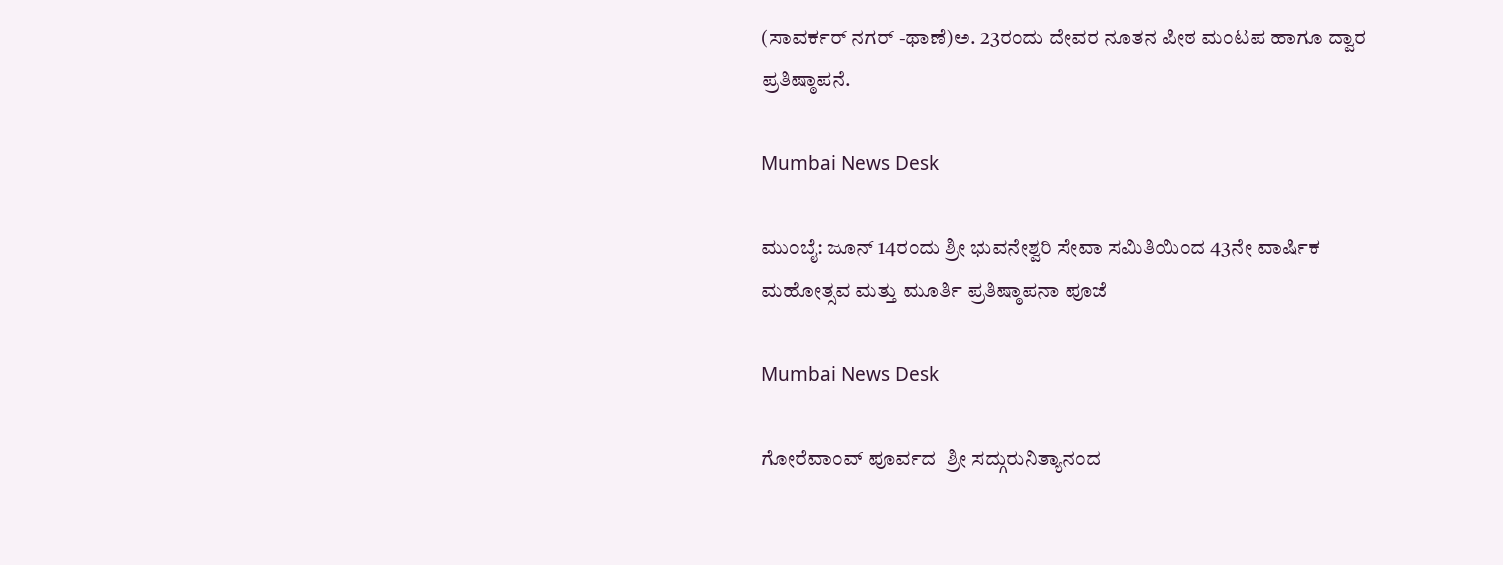(ಸಾವರ್ಕರ್ ನಗರ್ -ಥಾಣೆ)ಅ. 23ರಂದು ದೇವರ ನೂತನ ಪೀಠ ಮಂಟಪ ಹಾಗೂ ದ್ವಾರ ಪ್ರತಿಷ್ಠಾಪನೆ.

Mumbai News Desk

ಮುಂಬೈ: ಜೂನ್ 14ರಂದು ಶ್ರೀ ಭುವನೇಶ್ವರಿ ಸೇವಾ ಸಮಿತಿಯಿಂದ 43ನೇ ವಾರ್ಷಿಕ ಮಹೋತ್ಸವ ಮತ್ತು ಮೂರ್ತಿ ಪ್ರತಿಷ್ಠಾಪನಾ ಪೂಜೆ

Mumbai News Desk

ಗೋರೆವಾಂವ್ ಪೂರ್ವದ  ಶ್ರೀ ಸದ್ಗುರುನಿತ್ಯಾನಂದ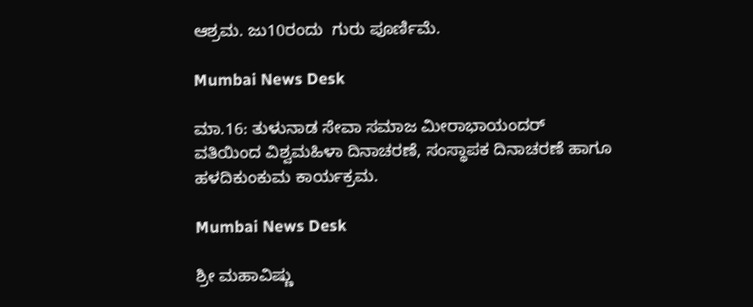ಆಶ್ರಮ. ಜು10ರಂದು  ಗುರು ಪೂರ್ಣಿಮೆ.

Mumbai News Desk

ಮಾ.16: ತುಳುನಾಡ ಸೇವಾ ಸಮಾಜ ಮೀರಾಭಾಯಂದರ್ ವತಿಯಿಂದ ವಿಶ್ವಮಹಿಳಾ ದಿನಾಚರಣೆ, ಸಂಸ್ಥಾಪಕ ದಿನಾಚರಣೆ ಹಾಗೂ ಹಳದಿಕುಂಕುಮ ಕಾರ್ಯಕ್ರಮ.

Mumbai News Desk

ಶ್ರೀ ಮಹಾವಿಷ್ಣು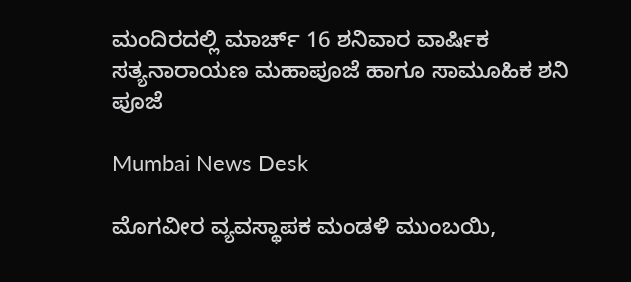ಮಂದಿರದಲ್ಲಿ ಮಾರ್ಚ್ 16 ಶನಿವಾರ ವಾರ್ಷಿಕ ಸತ್ಯನಾರಾಯಣ ಮಹಾಪೂಜೆ ಹಾಗೂ ಸಾಮೂಹಿಕ ಶನಿ ಪೂಜೆ

Mumbai News Desk

ಮೊಗವೀರ ವ್ಯವಸ್ಥಾಪಕ ಮಂಡಳಿ ಮುಂಬಯಿ,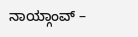ನಾಯ್ಗಾಂವ್ –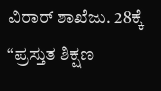ವಿರಾರ್ ಶಾಖೆಜು. 28ಕ್ಕೆ “ಪ್ರಸ್ತುತ ಶಿಕ್ಷಣ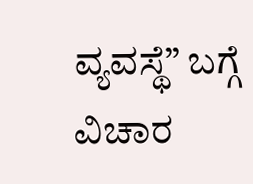ವ್ಯವಸ್ಥೆ” ಬಗ್ಗೆ ವಿಚಾರ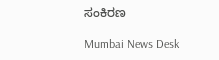ಸಂಕಿರಣ

Mumbai News Desk